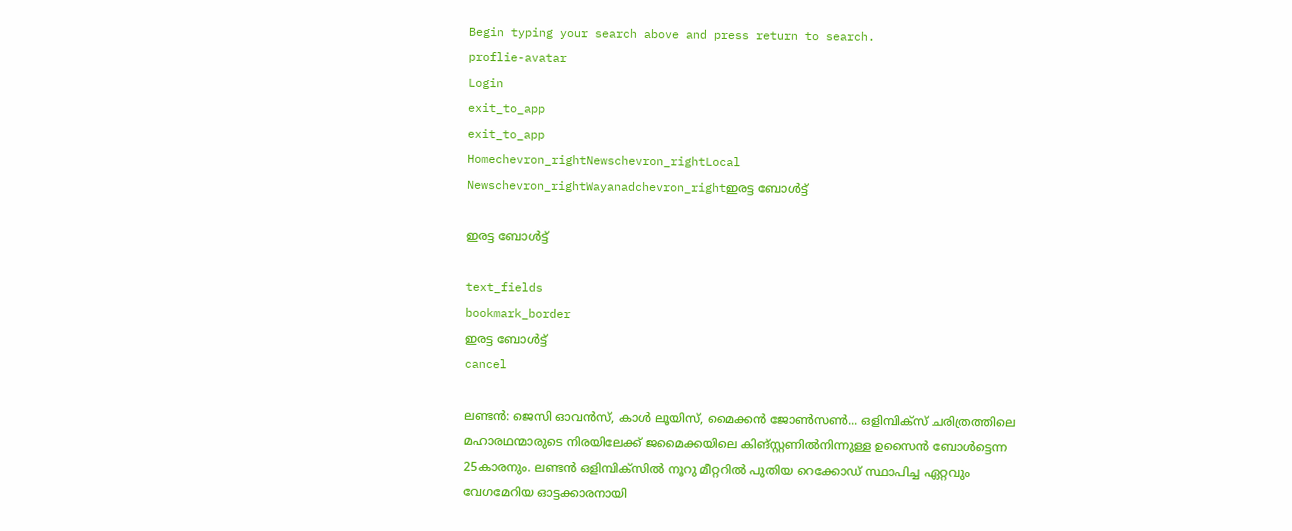Begin typing your search above and press return to search.
proflie-avatar
Login
exit_to_app
exit_to_app
Homechevron_rightNewschevron_rightLocal Newschevron_rightWayanadchevron_rightഇരട്ട ബോള്‍ട്ട്

ഇരട്ട ബോള്‍ട്ട്

text_fields
bookmark_border
ഇരട്ട ബോള്‍ട്ട്
cancel

ലണ്ടൻ: ജെസി ഓവൻസ്, കാൾ ലൂയിസ്, മൈക്കൻ ജോൺസൺ... ഒളിമ്പിക്സ് ചരിത്രത്തിലെ മഹാരഥന്മാരുടെ നിരയിലേക്ക് ജമൈക്കയിലെ കിങ്സ്റ്റണിൽനിന്നുള്ള ഉസൈൻ ബോൾട്ടെന്ന 25കാരനും. ലണ്ടൻ ഒളിമ്പിക്സിൽ നൂറു മീറ്ററിൽ പുതിയ റെക്കോഡ് സ്ഥാപിച്ച ഏറ്റവും വേഗമേറിയ ഓട്ടക്കാരനായി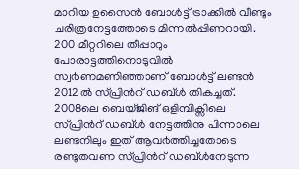മാറിയ ഉസൈൻ ബോൾട്ട് ട്രാക്കിൽ വീണ്ടും ചരിത്രനേട്ടത്തോടെ മിന്നൽപ്പിണറായി. 200 മീറ്ററിലെ തീപ്പാറും പോരാട്ടത്തിനൊടുവിൽ സ്വ൪ണമണിഞ്ഞാണ് ബോൾട്ട് ലണ്ടൻ 2012ൽ സ്പ്രിൻറ് ഡബ്ൾ തികച്ചത്. 2008ലെ ബെയ്ജിങ് ഒളിമ്പിക്സിലെ സ്പ്രിൻറ് ഡബ്ൾ നേട്ടത്തിനു പിന്നാലെ ലണ്ടനിലും ഇത് ആവ൪ത്തിച്ചതോടെ രണ്ടുതവണ സ്പ്രിൻറ് ഡബ്ൾനേടുന്ന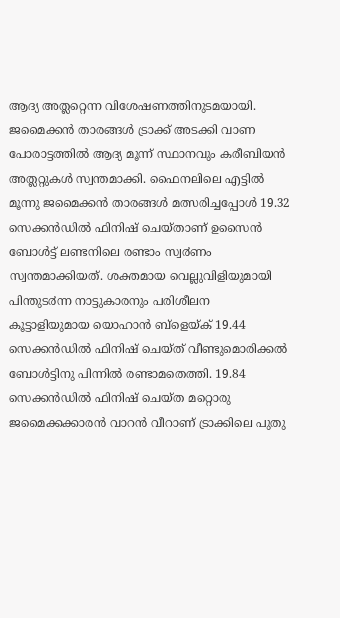ആദ്യ അത്ലറ്റെന്ന വിശേഷണത്തിനുടമയായി. ജമൈക്കൻ താരങ്ങൾ ട്രാക്ക് അടക്കി വാണ പോരാട്ടത്തിൽ ആദ്യ മൂന്ന് സ്ഥാനവും കരീബിയൻ അത്ലറ്റുകൾ സ്വന്തമാക്കി. ഫൈനലിലെ എട്ടിൽ മൂന്നു ജമൈക്കൻ താരങ്ങൾ മത്സരിച്ചപ്പോൾ 19.32 സെക്കൻഡിൽ ഫിനിഷ് ചെയ്താണ് ഉസൈൻ ബോൾട്ട് ലണ്ടനിലെ രണ്ടാം സ്വ൪ണം സ്വന്തമാക്കിയത്. ശക്തമായ വെല്ലുവിളിയുമായി പിന്തുട൪ന്ന നാട്ടുകാരനും പരിശീലന കൂട്ടാളിയുമായ യൊഹാൻ ബ്ളെയ്ക് 19.44 സെക്കൻഡിൽ ഫിനിഷ് ചെയ്ത് വീണ്ടുമൊരിക്കൽ ബോൾട്ടിനു പിന്നിൽ രണ്ടാമതെത്തി. 19.84 സെക്കൻഡിൽ ഫിനിഷ് ചെയ്ത മറ്റൊരു ജമൈക്കക്കാരൻ വാറൻ വീറാണ് ട്രാക്കിലെ പുതു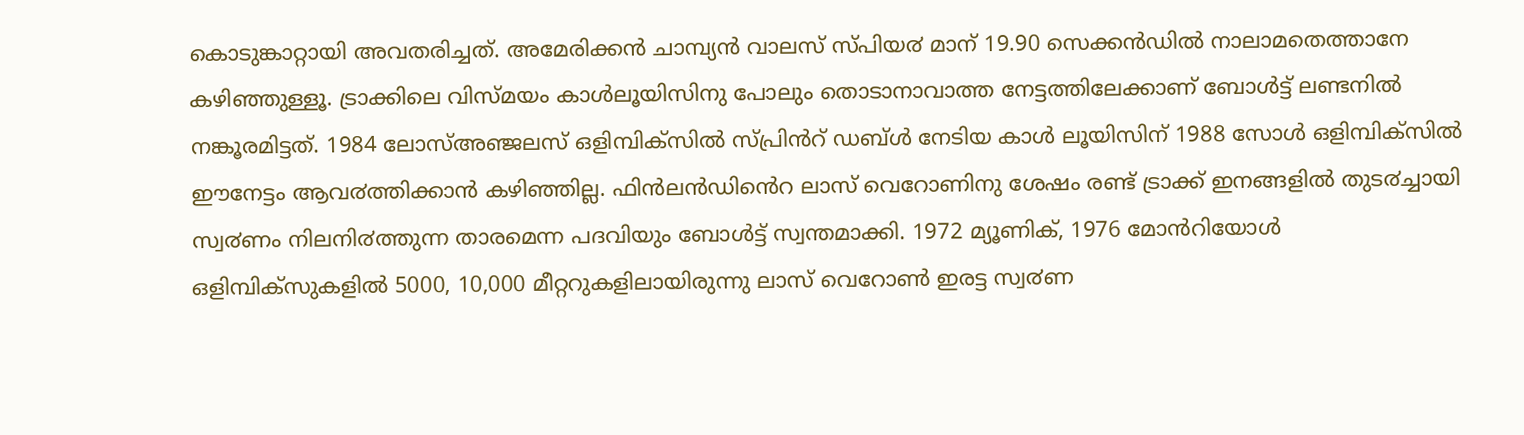കൊടുങ്കാറ്റായി അവതരിച്ചത്. അമേരിക്കൻ ചാമ്പ്യൻ വാലസ് സ്പിയ൪ മാന് 19.90 സെക്കൻഡിൽ നാലാമതെത്താനേ കഴിഞ്ഞുള്ളൂ. ട്രാക്കിലെ വിസ്മയം കാൾലൂയിസിനു പോലും തൊടാനാവാത്ത നേട്ടത്തിലേക്കാണ് ബോൾട്ട് ലണ്ടനിൽ നങ്കൂരമിട്ടത്. 1984 ലോസ്അഞ്ജലസ് ഒളിമ്പിക്സിൽ സ്പ്രിൻറ് ഡബ്ൾ നേടിയ കാൾ ലൂയിസിന് 1988 സോൾ ഒളിമ്പിക്സിൽ ഈനേട്ടം ആവ൪ത്തിക്കാൻ കഴിഞ്ഞില്ല. ഫിൻലൻഡിൻെറ ലാസ് വെറോണിനു ശേഷം രണ്ട് ട്രാക്ക് ഇനങ്ങളിൽ തുട൪ച്ചായി സ്വ൪ണം നിലനി൪ത്തുന്ന താരമെന്ന പദവിയും ബോൾട്ട് സ്വന്തമാക്കി. 1972 മ്യൂണിക്, 1976 മോൻറിയോൾ ഒളിമ്പിക്സുകളിൽ 5000, 10,000 മീറ്ററുകളിലായിരുന്നു ലാസ് വെറോൺ ഇരട്ട സ്വ൪ണ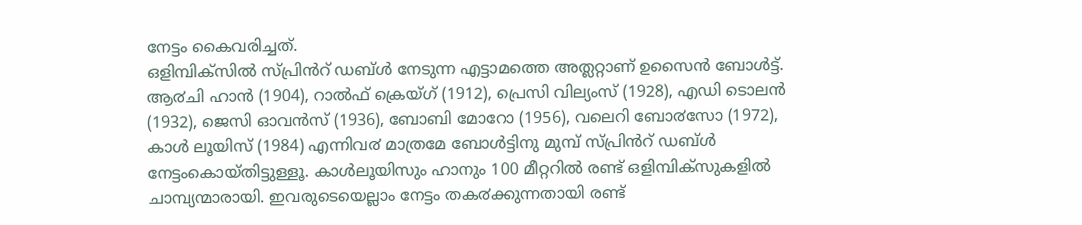നേട്ടം കൈവരിച്ചത്.
ഒളിമ്പിക്സിൽ സ്പ്രിൻറ് ഡബ്ൾ നേടുന്ന എട്ടാമത്തെ അത്ലറ്റാണ് ഉസൈൻ ബോൾട്ട്. ആ൪ചി ഹാൻ (1904), റാൽഫ് ക്രെയ്ഗ് (1912), പ്രെസി വില്യംസ് (1928), എഡി ടൊലൻ (1932), ജെസി ഓവൻസ് (1936), ബോബി മോറോ (1956), വലെറി ബോ൪സോ (1972), കാൾ ലൂയിസ് (1984) എന്നിവ൪ മാത്രമേ ബോൾട്ടിനു മുമ്പ് സ്പ്രിൻറ് ഡബ്ൾ നേട്ടംകൊയ്തിട്ടുള്ളൂ. കാൾലൂയിസും ഹാനും 100 മീറ്ററിൽ രണ്ട് ഒളിമ്പിക്സുകളിൽ ചാമ്പ്യന്മാരായി. ഇവരുടെയെല്ലാം നേട്ടം തക൪ക്കുന്നതായി രണ്ട്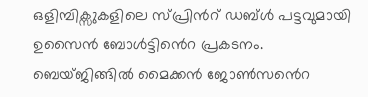ഒളിമ്പിക്സുകളിലെ സ്പ്രിൻറ് ഡബ്ൾ പട്ടവുമായി ഉസൈൻ ബോൾട്ടിൻെറ പ്രകടനം.
ബെയ്ജിങ്ങിൽ മൈക്കൻ ജോൺസൻെറ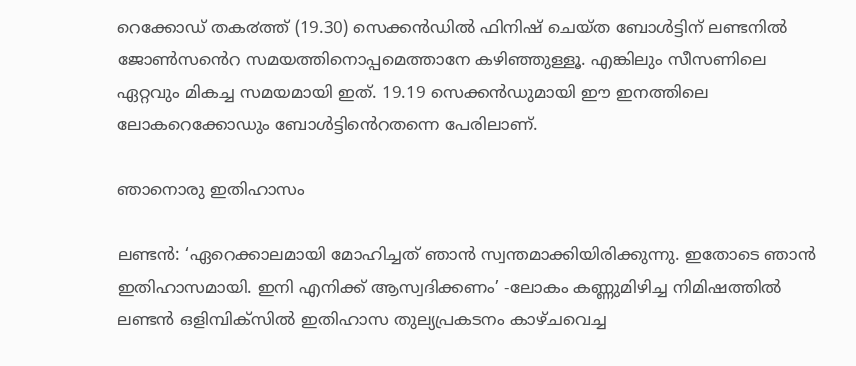റെക്കോഡ് തക൪ത്ത് (19.30) സെക്കൻഡിൽ ഫിനിഷ് ചെയ്ത ബോൾട്ടിന് ലണ്ടനിൽ ജോൺസൻെറ സമയത്തിനൊപ്പമെത്താനേ കഴിഞ്ഞുള്ളൂ. എങ്കിലും സീസണിലെ ഏറ്റവും മികച്ച സമയമായി ഇത്. 19.19 സെക്കൻഡുമായി ഈ ഇനത്തിലെ ലോകറെക്കോഡും ബോൾട്ടിൻെറതന്നെ പേരിലാണ്.

ഞാനൊരു ഇതിഹാസം

ലണ്ടൻ: ‘ഏറെക്കാലമായി മോഹിച്ചത് ഞാൻ സ്വന്തമാക്കിയിരിക്കുന്നു. ഇതോടെ ഞാൻ ഇതിഹാസമായി. ഇനി എനിക്ക് ആസ്വദിക്കണം’ -ലോകം കണ്ണുമിഴിച്ച നിമിഷത്തിൽ ലണ്ടൻ ഒളിമ്പിക്സിൽ ഇതിഹാസ തുല്യപ്രകടനം കാഴ്ചവെച്ച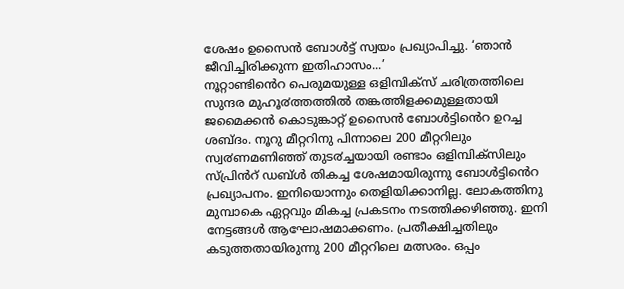ശേഷം ഉസൈൻ ബോൾട്ട് സ്വയം പ്രഖ്യാപിച്ചു. ‘ഞാൻ ജീവിച്ചിരിക്കുന്ന ഇതിഹാസം...’
നൂറ്റാണ്ടിൻെറ പെരുമയുള്ള ഒളിമ്പിക്സ് ചരിത്രത്തിലെ സുന്ദര മുഹൂ൪ത്തത്തിൽ തങ്കത്തിളക്കമുള്ളതായി ജമൈക്കൻ കൊടുങ്കാറ്റ് ഉസൈൻ ബോൾട്ടിൻെറ ഉറച്ച ശബ്ദം. നൂറു മീറ്ററിനു പിന്നാലെ 200 മീറ്ററിലും സ്വ൪ണമണിഞ്ഞ് തുട൪ച്ചയായി രണ്ടാം ഒളിമ്പിക്സിലും സ്പ്രിൻറ് ഡബ്ൾ തികച്ച ശേഷമായിരുന്നു ബോൾട്ടിൻെറ പ്രഖ്യാപനം. ഇനിയൊന്നും തെളിയിക്കാനില്ല. ലോകത്തിനു മുമ്പാകെ ഏറ്റവും മികച്ച പ്രകടനം നടത്തിക്കഴിഞ്ഞു. ഇനി നേട്ടങ്ങൾ ആഘോഷമാക്കണം. പ്രതീക്ഷിച്ചതിലും കടുത്തതായിരുന്നു 200 മീറ്ററിലെ മത്സരം. ഒപ്പം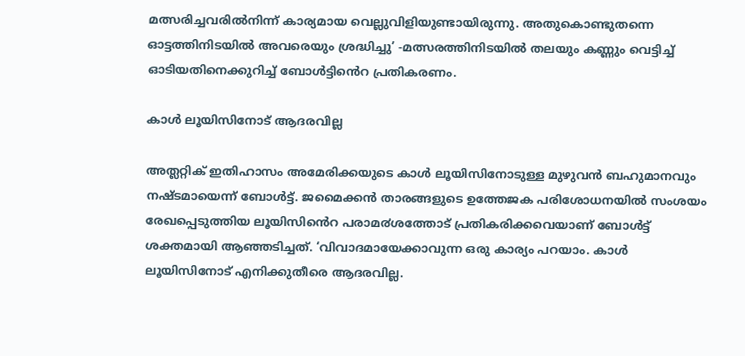മത്സരിച്ചവരിൽനിന്ന് കാര്യമായ വെല്ലുവിളിയുണ്ടായിരുന്നു. അതുകൊണ്ടുതന്നെ ഓട്ടത്തിനിടയിൽ അവരെയും ശ്രദ്ധിച്ചു’ -മത്സരത്തിനിടയിൽ തലയും കണ്ണും വെട്ടിച്ച് ഓടിയതിനെക്കുറിച്ച് ബോൾട്ടിൻെറ പ്രതികരണം.

കാൾ ലൂയിസിനോട് ആദരവില്ല

അത്ലറ്റിക് ഇതിഹാസം അമേരിക്കയുടെ കാൾ ലൂയിസിനോടുള്ള മുഴുവൻ ബഹുമാനവും നഷ്ടമായെന്ന് ബോൾട്ട്. ജമൈക്കൻ താരങ്ങളുടെ ഉത്തേജക പരിശോധനയിൽ സംശയം രേഖപ്പെടുത്തിയ ലൂയിസിൻെറ പരാമ൪ശത്തോട് പ്രതികരിക്കവെയാണ് ബോൾട്ട് ശക്തമായി ആഞ്ഞടിച്ചത്. ‘വിവാദമായേക്കാവുന്ന ഒരു കാര്യം പറയാം. കാൾ ലൂയിസിനോട് എനിക്കുതീരെ ആദരവില്ല.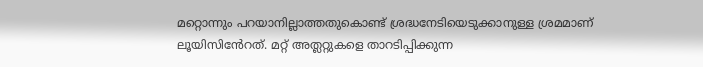മറ്റൊന്നും പറയാനില്ലാത്തതുകൊണ്ട് ശ്രദ്ധനേടിയെടുക്കാനുള്ള ശ്രമമാണ് ലൂയിസിൻേറത്. മറ്റ് അത്ലറ്റുകളെ താറടിപ്പിക്കുന്ന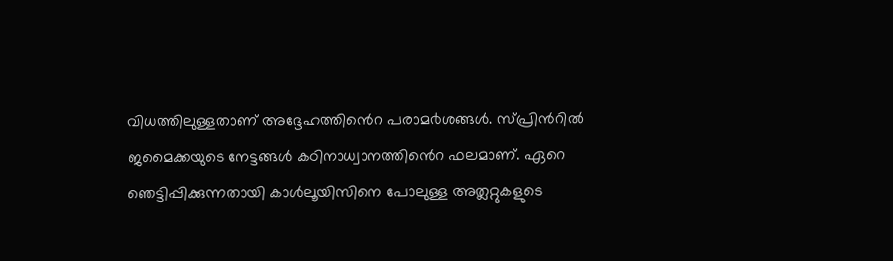വിധത്തിലുള്ളതാണ് അദ്ദേഹത്തിൻെറ പരാമ൪ശങ്ങൾ. സ്പ്രിൻറിൽ ജമൈക്കയുടെ നേട്ടങ്ങൾ കഠിനാധ്വാനത്തിൻെറ ഫലമാണ്. ഏറെ ഞെട്ടിപ്പിക്കുന്നതായി കാൾലൂയിസിനെ പോലുള്ള അത്ലറ്റുകളുടെ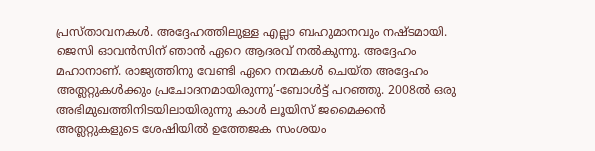പ്രസ്താവനകൾ. അദ്ദേഹത്തിലുള്ള എല്ലാ ബഹുമാനവും നഷ്ടമായി. ജെസി ഓവൻസിന് ഞാൻ ഏറെ ആദരവ് നൽകുന്നു. അദ്ദേഹം മഹാനാണ്. രാജ്യത്തിനു വേണ്ടി ഏറെ നന്മകൾ ചെയ്ത അദ്ദേഹം അത്ലറ്റുകൾക്കും പ്രചോദനമായിരുന്നു’-ബോൾട്ട് പറഞ്ഞു. 2008ൽ ഒരു അഭിമുഖത്തിനിടയിലായിരുന്നു കാൾ ലൂയിസ് ജമൈക്കൻ അത്ലറ്റുകളുടെ ശേഷിയിൽ ഉത്തേജക സംശയം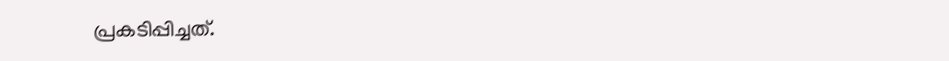പ്രകടിപ്പിച്ചത്.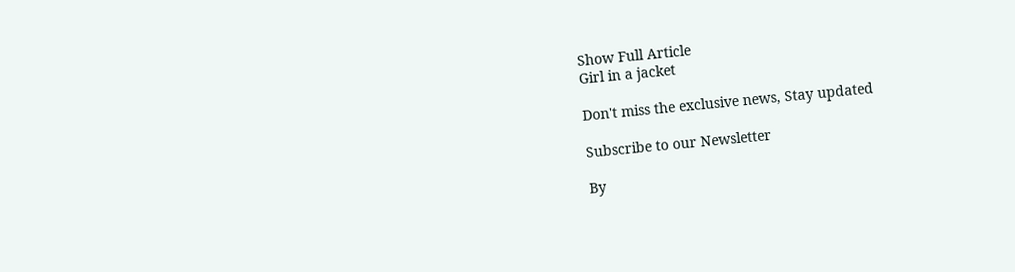Show Full Article
Girl in a jacket

Don't miss the exclusive news, Stay updated

Subscribe to our Newsletter

By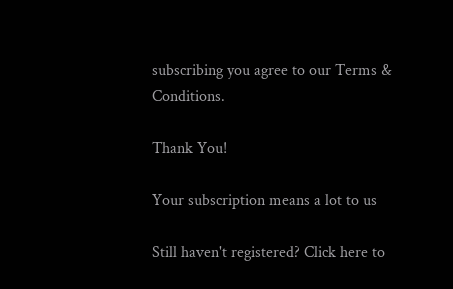subscribing you agree to our Terms & Conditions.

Thank You!

Your subscription means a lot to us

Still haven't registered? Click here to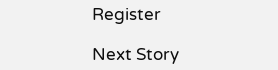Register

Next Story